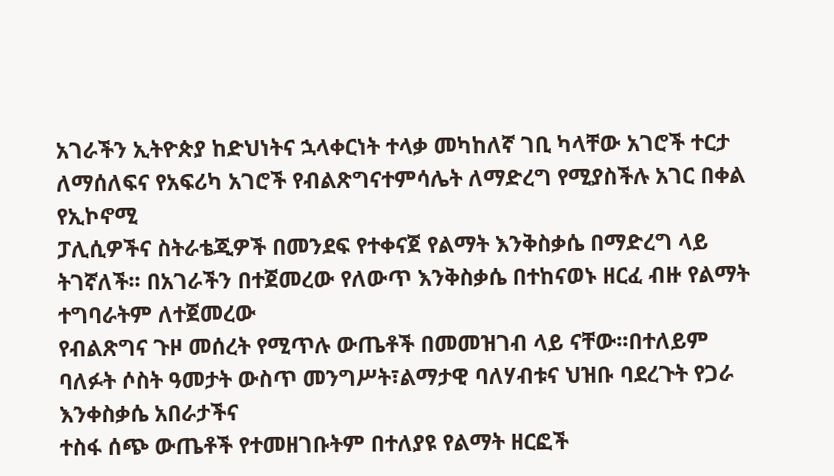አገራችን ኢትዮጵያ ከድህነትና ኋላቀርነት ተላቃ መካከለኛ ገቢ ካላቸው አገሮች ተርታ ለማሰለፍና የአፍሪካ አገሮች የብልጽግናተምሳሌት ለማድረግ የሚያስችሉ አገር በቀል የኢኮኖሚ
ፓሊሲዎችና ስትራቴጂዎች በመንደፍ የተቀናጀ የልማት እንቅስቃሴ በማድረግ ላይ ትገኛለች፡፡ በአገራችን በተጀመረው የለውጥ እንቅስቃሴ በተከናወኑ ዘርፈ ብዙ የልማት ተግባራትም ለተጀመረው
የብልጽግና ጉዞ መሰረት የሚጥሉ ውጤቶች በመመዝገብ ላይ ናቸው፡፡በተለይም ባለፉት ሶስት ዓመታት ውስጥ መንግሥት፣ልማታዊ ባለሃብቱና ህዝቡ ባደረጉት የጋራ እንቀስቃሴ አበራታችና
ተስፋ ሰጭ ውጤቶች የተመዘገቡትም በተለያዩ የልማት ዘርፎች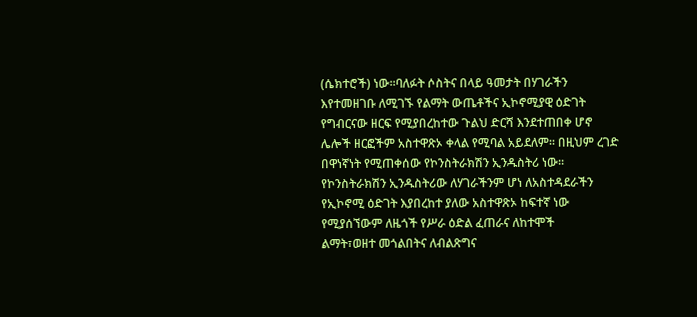(ሴክተሮች) ነው፡፡ባለፉት ሶስትና በላይ ዓመታት በሃገራችን እየተመዘገቡ ለሚገኙ የልማት ውጤቶችና ኢኮኖሚያዊ ዕድገት
የግብርናው ዘርፍ የሚያበረከተው ጉልህ ድርሻ እንደተጠበቀ ሆኖ ሌሎች ዘርፎችም አስተዋጽኦ ቀላል የሚባል አይደለም፡፡ በዚህም ረገድ በዋነኛነት የሚጠቀሰው የኮንስትራክሽን ኢንዱስትሪ ነው፡፡
የኮንስትራክሽን ኢንዱስትሪው ለሃገራችንም ሆነ ለአስተዳደራችን የኢኮኖሚ ዕድገት እያበረከተ ያለው አስተዋጽኦ ከፍተኛ ነው የሚያሰኘውም ለዜጎች የሥራ ዕድል ፈጠራና ለከተሞች
ልማት፣ወዘተ መጎልበትና ለብልጽግና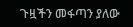ጉዟችን መፋጣን ያለው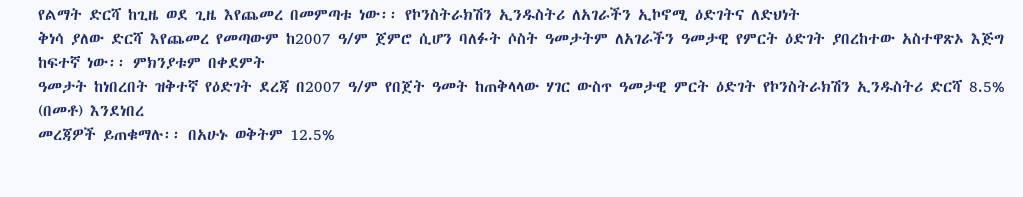የልማት ድርሻ ከጊዜ ወደ ጊዜ እየጨመረ በመምጣቱ ነው፡፡ የኮንስትራክሽን ኢንዱስትሪ ለአገራችን ኢኮኖሚ ዕድገትና ለድህነት
ቅነሳ ያለው ድርሻ እየጨመረ የመጣውም ከ2007 ዓ/ም ጀምሮ ሲሆን ባለፉት ሶስት ዓመታትም ለአገራችን ዓመታዊ የምርት ዕድገት ያበረከተው አስተዋጽኦ እጅግ ከፍተኛ ነው፡፡ ምክንያቱም በቀደምት
ዓመታት ከነበረበት ዝቅተኛ የዕድገት ደረጃ በ2007 ዓ/ም የበጀት ዓመት ከጠቅላላው ሃገር ውስጥ ዓመታዊ ምርት ዕድገት የኮንስትራክሽን ኢንዱስትሪ ድርሻ 8.5% (በመቶ) እንደነበረ
መረጃዎች ይጠቁማሉ፡፡ በአሁኑ ወቅትም 12.5%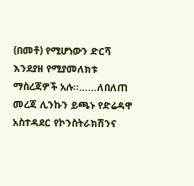(በመቶ) የሚሆነውን ድርሻ እንደያዘ የሚያመለክቱ ማስረጃዎች አሉ፡፡……ለበለጠ መረጃ ሊንኩን ይጫኑ የድሬዳዋ አስተዳደር የኮንስትራክሽንና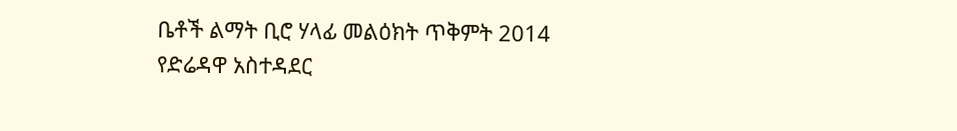ቤቶች ልማት ቢሮ ሃላፊ መልዕክት ጥቅምት 2014
የድሬዳዋ አስተዳደር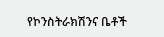የኮንስትራክሽንና ቤቶች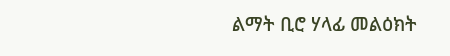ልማት ቢሮ ሃላፊ መልዕክት